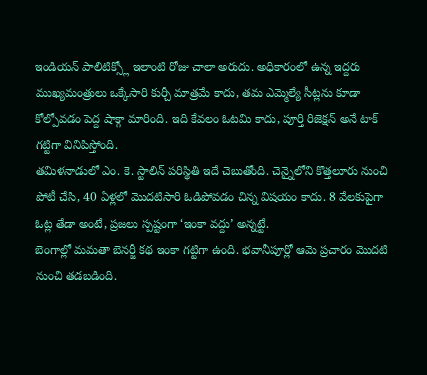ఇండియన్ పాలిటిక్స్లో ఇలాంటి రోజు చాలా అరుదు. అధికారంలో ఉన్న ఇద్దరు ముఖ్యమంత్రులు ఒక్కేసారి కుర్చీ మాత్రమే కాదు, తమ ఎమ్మెల్యే సీట్లను కూడా కోల్పోవడం పెద్ద షాక్గా మారింది. ఇది కేవలం ఓటమి కాదు, పూర్తి రిజెక్షన్ అనే టాక్ గట్టిగా వినిపిస్తోంది.
తమిళనాడులో ఎం. కె. స్టాలిన్ పరిస్థితి ఇదే చెబుతోంది. చెన్నైలోని కొత్తలూరు నుంచి పోటీ చేసి, 40 ఏళ్లలో మొదటిసారి ఓడిపోవడం చిన్న విషయం కాదు. 8 వేలకుపైగా ఓట్ల తేడా అంటే, ప్రజలు స్పష్టంగా ‘ఇంకా వద్దు’ అన్నట్టే.
బెంగాల్లో మమతా బెనర్జీ కథ ఇంకా గట్టిగా ఉంది. భవానీపూర్లో ఆమె ప్రచారం మొదటి నుంచి తడబడింది.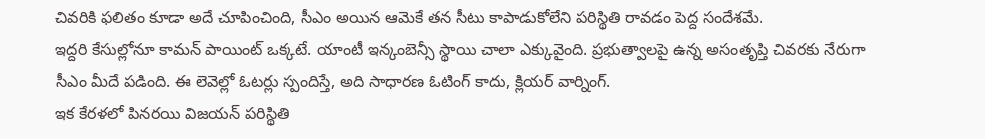చివరికి ఫలితం కూడా అదే చూపించింది, సీఎం అయిన ఆమెకే తన సీటు కాపాడుకోలేని పరిస్థితి రావడం పెద్ద సందేశమే.
ఇద్దరి కేసుల్లోనూ కామన్ పాయింట్ ఒక్కటే. యాంటీ ఇన్కంబెన్సీ స్థాయి చాలా ఎక్కువైంది. ప్రభుత్వాలపై ఉన్న అసంతృప్తి చివరకు నేరుగా సీఎం మీదే పడింది. ఈ లెవెల్లో ఓటర్లు స్పందిస్తే, అది సాధారణ ఓటింగ్ కాదు, క్లియర్ వార్నింగ్.
ఇక కేరళలో పినరయి విజయన్ పరిస్థితి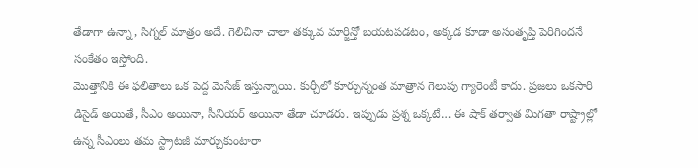తేడాగా ఉన్నా, సిగ్నల్ మాత్రం అదే. గెలిచినా చాలా తక్కువ మార్జిన్తో బయటపడటం, అక్కడ కూడా అసంతృప్తి పెరిగిందనే సంకేతం ఇస్తోంది.
మొత్తానికి ఈ ఫలితాలు ఒక పెద్ద మెసేజ్ ఇస్తున్నాయి. కుర్చీలో కూర్చున్నంత మాత్రాన గెలుపు గ్యారెంటీ కాదు. ప్రజలు ఒకసారి డిసైడ్ అయితే, సీఎం అయినా, సీనియర్ అయినా తేడా చూడరు. ఇప్పుడు ప్రశ్న ఒక్కటే… ఈ షాక్ తర్వాత మిగతా రాష్ట్రాల్లో ఉన్న సీఎంలు తమ స్ట్రాటజీ మార్చుకుంటారా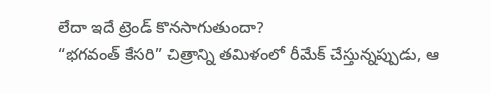లేదా ఇదే ట్రెండ్ కొనసాగుతుందా?
“భగవంత్ కేసరి” చిత్రాన్ని తమిళంలో రీమేక్ చేస్తున్నప్పుడు, ఆ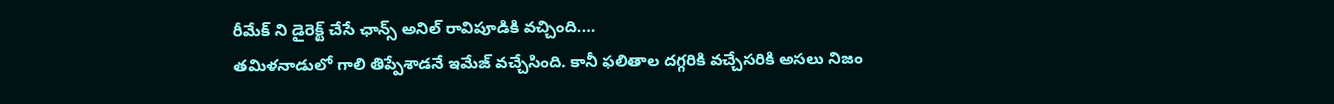రీమేక్ ని డైరెక్ట్ చేసే ఛాన్స్ అనిల్ రావిపూడికి వచ్చింది.…
తమిళనాడులో గాలి తిప్పేశాడనే ఇమేజ్ వచ్చేసింది. కానీ ఫలితాల దగ్గరికి వచ్చేసరికి అసలు నిజం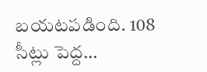బయటపడింది. 108 సీట్లు పెద్ద…